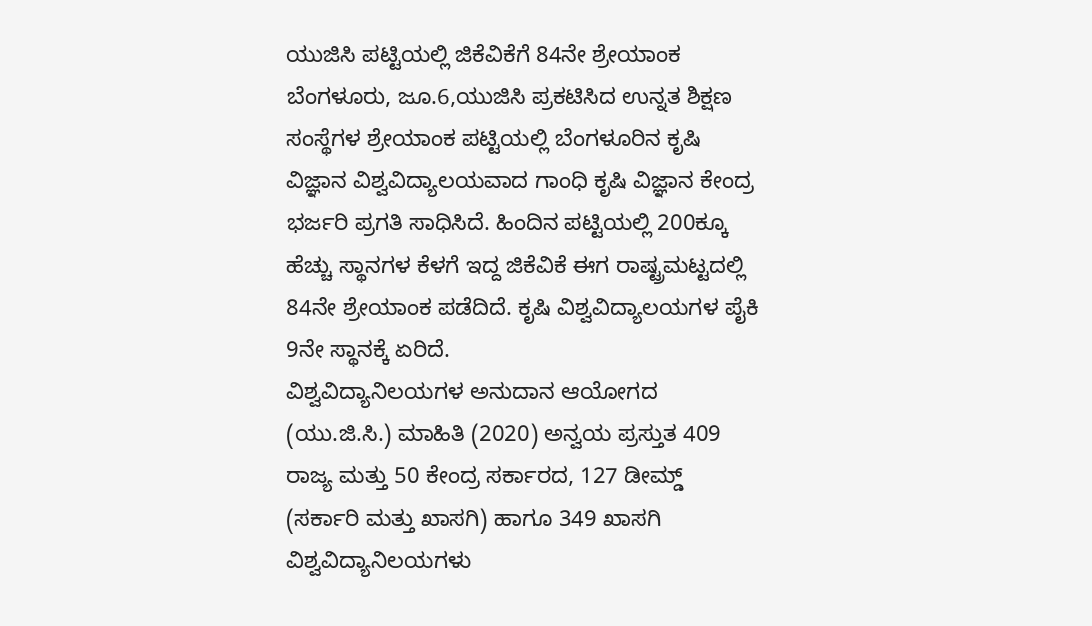ಯುಜಿಸಿ ಪಟ್ಟಿಯಲ್ಲಿ ಜಿಕೆವಿಕೆಗೆ 84ನೇ ಶ್ರೇಯಾಂಕ
ಬೆಂಗಳೂರು, ಜೂ.6,ಯುಜಿಸಿ ಪ್ರಕಟಿಸಿದ ಉನ್ನತ ಶಿಕ್ಷಣ ಸಂಸ್ಥೆಗಳ ಶ್ರೇಯಾಂಕ ಪಟ್ಟಿಯಲ್ಲಿ ಬೆಂಗಳೂರಿನ ಕೃಷಿ ವಿಜ್ಞಾನ ವಿಶ್ವವಿದ್ಯಾಲಯವಾದ ಗಾಂಧಿ ಕೃಷಿ ವಿಜ್ಞಾನ ಕೇಂದ್ರ ಭರ್ಜರಿ ಪ್ರಗತಿ ಸಾಧಿಸಿದೆ. ಹಿಂದಿನ ಪಟ್ಟಿಯಲ್ಲಿ 200ಕ್ಕೂ ಹೆಚ್ಚು ಸ್ಥಾನಗಳ ಕೆಳಗೆ ಇದ್ದ ಜಿಕೆವಿಕೆ ಈಗ ರಾಷ್ಟ್ರಮಟ್ಟದಲ್ಲಿ 84ನೇ ಶ್ರೇಯಾಂಕ ಪಡೆದಿದೆ. ಕೃಷಿ ವಿಶ್ವವಿದ್ಯಾಲಯಗಳ ಪೈಕಿ 9ನೇ ಸ್ಥಾನಕ್ಕೆ ಏರಿದೆ.
ವಿಶ್ವವಿದ್ಯಾನಿಲಯಗಳ ಅನುದಾನ ಆಯೋಗದ (ಯು.ಜಿ.ಸಿ.) ಮಾಹಿತಿ (2020) ಅನ್ವಯ ಪ್ರಸ್ತುತ 409 ರಾಜ್ಯ ಮತ್ತು 50 ಕೇಂದ್ರ ಸರ್ಕಾರದ, 127 ಡೀಮ್ಡ್ (ಸರ್ಕಾರಿ ಮತ್ತು ಖಾಸಗಿ) ಹಾಗೂ 349 ಖಾಸಗಿ ವಿಶ್ವವಿದ್ಯಾನಿಲಯಗಳು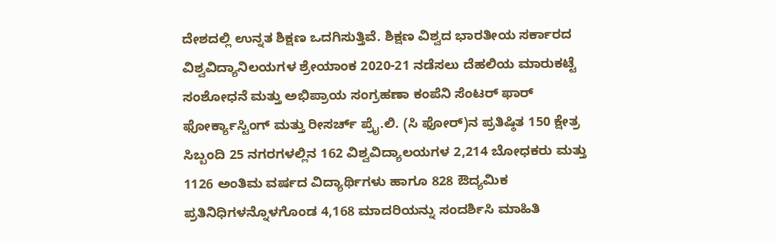ದೇಶದಲ್ಲಿ ಉನ್ನತ ಶಿಕ್ಷಣ ಒದಗಿಸುತ್ತಿವೆ. ಶಿಕ್ಷಣ ವಿಶ್ವದ ಭಾರತೀಯ ಸರ್ಕಾರದ ವಿಶ್ವವಿದ್ಯಾನಿಲಯಗಳ ಶ್ರೇಯಾಂಕ 2020-21 ನಡೆಸಲು ದೆಹಲಿಯ ಮಾರುಕಟ್ಟೆ ಸಂಶೋಧನೆ ಮತ್ತು ಅಭಿಪ್ರಾಯ ಸಂಗ್ರಹಣಾ ಕಂಪೆನಿ ಸೆಂಟರ್ ಫಾರ್ ಫೋರ್ಕ್ಯಾಸ್ಟಿಂಗ್ ಮತ್ತು ರೀಸರ್ಚ್ ಪ್ರೈ.ಲಿ. (ಸಿ ಫೋರ್)ನ ಪ್ರತಿಷ್ಠಿತ 150 ಕ್ಷೇತ್ರ ಸಿಬ್ಬಂದಿ 25 ನಗರಗಳಲ್ಲಿನ 162 ವಿಶ್ವವಿದ್ಯಾಲಯಗಳ 2,214 ಬೋಧಕರು ಮತ್ತು 1126 ಅಂತಿಮ ವರ್ಷದ ವಿದ್ಯಾರ್ಥಿಗಳು ಹಾಗೂ 828 ಔದ್ಯಮಿಕ ಪ್ರತಿನಿಧಿಗಳನ್ನೊಳಗೊಂಡ 4,168 ಮಾದರಿಯನ್ನು ಸಂದರ್ಶಿಸಿ ಮಾಹಿತಿ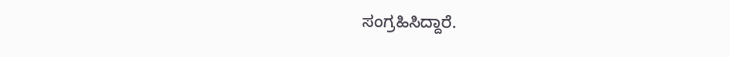ಸಂಗ್ರಹಿಸಿದ್ದಾರೆ.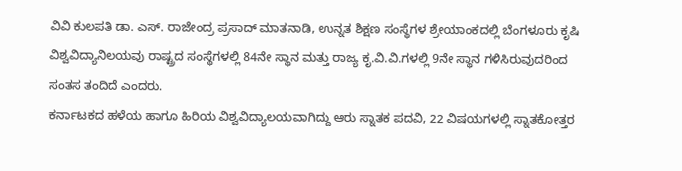ವಿವಿ ಕುಲಪತಿ ಡಾ. ಎಸ್. ರಾಜೇಂದ್ರ ಪ್ರಸಾದ್ ಮಾತನಾಡಿ, ಉನ್ನತ ಶಿಕ್ಷಣ ಸಂಸ್ಥೆಗಳ ಶ್ರೇಯಾಂಕದಲ್ಲಿ ಬೆಂಗಳೂರು ಕೃಷಿ ವಿಶ್ವವಿದ್ಯಾನಿಲಯವು ರಾಷ್ಟ್ರದ ಸಂಸ್ಥೆಗಳಲ್ಲಿ 84ನೇ ಸ್ಥಾನ ಮತ್ತು ರಾಜ್ಯ ಕೃ.ವಿ.ವಿ.ಗಳಲ್ಲಿ 9ನೇ ಸ್ಥಾನ ಗಳಿಸಿರುವುದರಿಂದ ಸಂತಸ ತಂದಿದೆ ಎಂದರು.
ಕರ್ನಾಟಕದ ಹಳೆಯ ಹಾಗೂ ಹಿರಿಯ ವಿಶ್ವವಿದ್ಯಾಲಯವಾಗಿದ್ದು ಆರು ಸ್ನಾತಕ ಪದವಿ, 22 ವಿಷಯಗಳಲ್ಲಿ ಸ್ನಾತಕೋತ್ತರ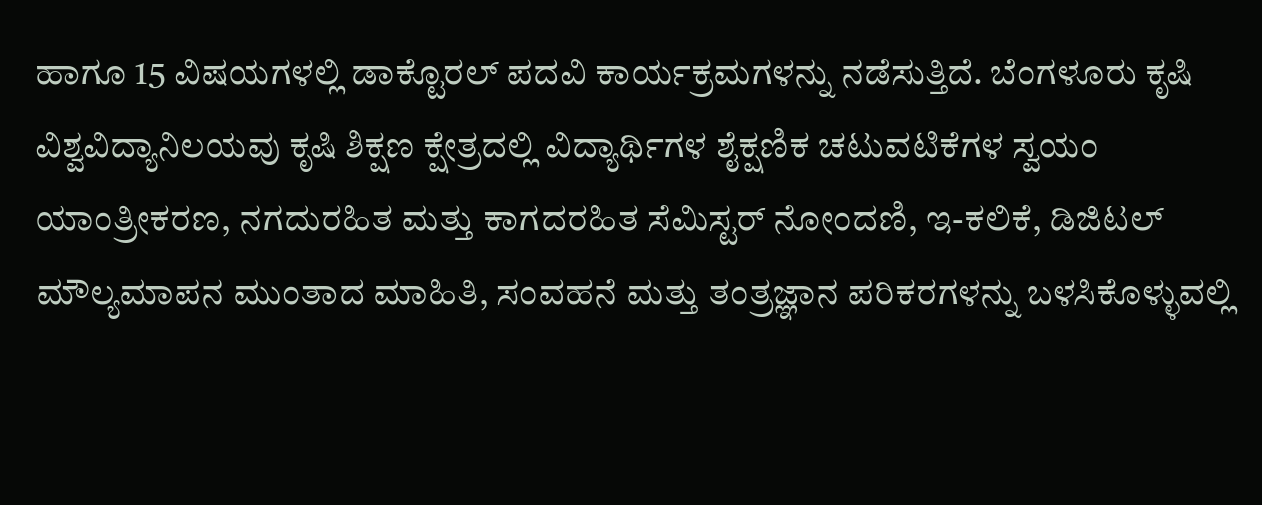ಹಾಗೂ 15 ವಿಷಯಗಳಲ್ಲಿ ಡಾಕ್ಟೊರಲ್ ಪದವಿ ಕಾರ್ಯಕ್ರಮಗಳನ್ನು ನಡೆಸುತ್ತಿದೆ. ಬೆಂಗಳೂರು ಕೃಷಿ ವಿಶ್ವವಿದ್ಯಾನಿಲಯವು ಕೃಷಿ ಶಿಕ್ಷಣ ಕ್ಷೇತ್ರದಲ್ಲಿ ವಿದ್ಯಾರ್ಥಿಗಳ ಶೈಕ್ಷಣಿಕ ಚಟುವಟಿಕೆಗಳ ಸ್ವಯಂ ಯಾಂತ್ರೀಕರಣ, ನಗದುರಹಿತ ಮತ್ತು ಕಾಗದರಹಿತ ಸೆಮಿಸ್ಟರ್ ನೋಂದಣಿ, ಇ-ಕಲಿಕೆ, ಡಿಜಿಟಲ್ ಮೌಲ್ಯಮಾಪನ ಮುಂತಾದ ಮಾಹಿತಿ, ಸಂವಹನೆ ಮತ್ತು ತಂತ್ರಜ್ಞಾನ ಪರಿಕರಗಳನ್ನು ಬಳಸಿಕೊಳ್ಳುವಲ್ಲಿ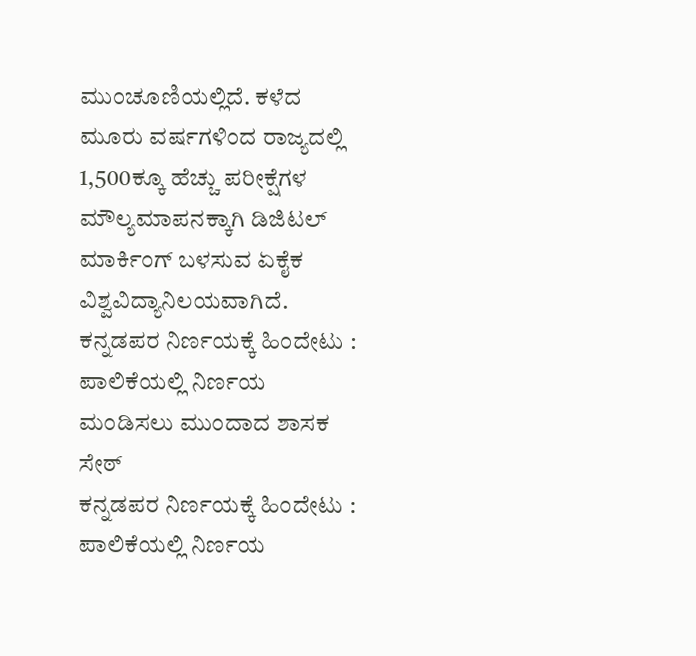ಮುಂಚೂಣಿಯಲ್ಲಿದೆ. ಕಳೆದ ಮೂರು ವರ್ಷಗಳಿಂದ ರಾಜ್ಯದಲ್ಲಿ 1,500ಕ್ಕೂ ಹೆಚ್ಚು ಪರೀಕ್ಷೆಗಳ ಮೌಲ್ಯಮಾಪನಕ್ಕಾಗಿ ಡಿಜಿಟಲ್ ಮಾರ್ಕಿಂಗ್ ಬಳಸುವ ಏಕೈಕ ವಿಶ್ವವಿದ್ಯಾನಿಲಯವಾಗಿದೆ.
ಕನ್ನಡಪರ ನಿರ್ಣಯಕ್ಕೆ ಹಿಂದೇಟು : ಪಾಲಿಕೆಯಲ್ಲಿ ನಿರ್ಣಯ ಮಂಡಿಸಲು ಮುಂದಾದ ಶಾಸಕ ಸೇಠ್
ಕನ್ನಡಪರ ನಿರ್ಣಯಕ್ಕೆ ಹಿಂದೇಟು : ಪಾಲಿಕೆಯಲ್ಲಿ ನಿರ್ಣಯ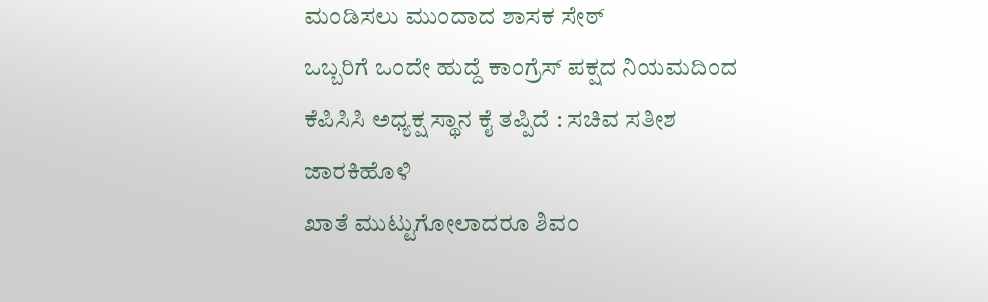ಮಂಡಿಸಲು ಮುಂದಾದ ಶಾಸಕ ಸೇಠ್
ಒಬ್ಬರಿಗೆ ಒಂದೇ ಹುದ್ದೆ ಕಾಂಗ್ರೆಸ್ ಪಕ್ಷದ ನಿಯಮದಿಂದ ಕೆಪಿಸಿಸಿ ಅಧ್ಯಕ್ಷ ಸ್ಥಾನ ಕೈ ತಪ್ಪಿದೆ : ಸಚಿವ ಸತೀಶ ಜಾರಕಿಹೊಳಿ
ಖಾತೆ ಮುಟ್ಟುಗೋಲಾದರೂ ಶಿವಂ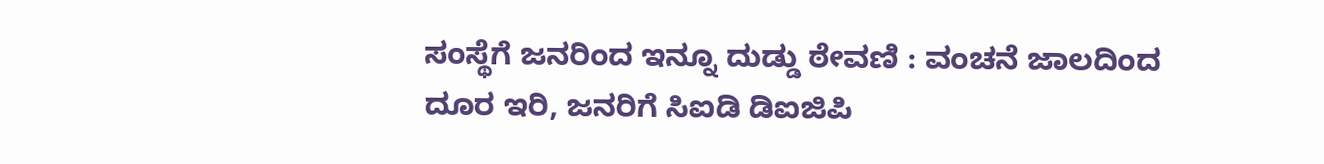ಸಂಸ್ಥೆಗೆ ಜನರಿಂದ ಇನ್ನೂ ದುಡ್ಡು ಠೇವಣಿ : ವಂಚನೆ ಜಾಲದಿಂದ ದೂರ ಇರಿ, ಜನರಿಗೆ ಸಿಐಡಿ ಡಿಐಜಿಪಿ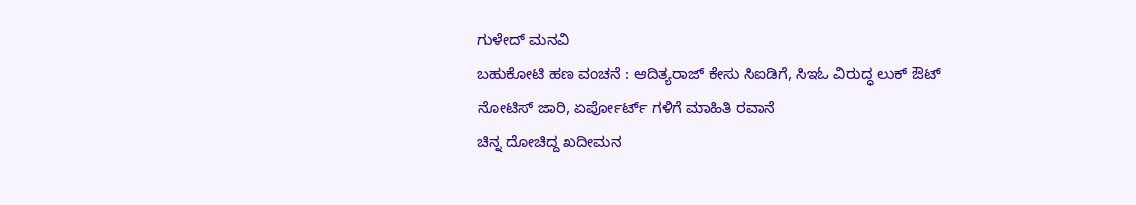ಗುಳೇದ್ ಮನವಿ
ಬಹುಕೋಟಿ ಹಣ ವಂಚನೆ : ಆದಿತ್ಯರಾಜ್ ಕೇಸು ಸಿಐಡಿಗೆ, ಸಿಇಓ ವಿರುದ್ಧ ಲುಕ್ ಔಟ್ ನೋಟಿಸ್ ಜಾರಿ, ಏರ್ಪೋರ್ಟ್ ಗಳಿಗೆ ಮಾಹಿತಿ ರವಾನೆ
ಚಿನ್ನ ದೋಚಿದ್ದ ಖದೀಮನ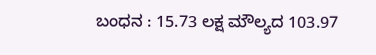ಬಂಧನ : 15.73 ಲಕ್ಷ ಮೌಲ್ಯದ 103.97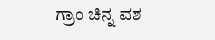ಗ್ರಾಂ ಚಿನ್ನ ವಶ